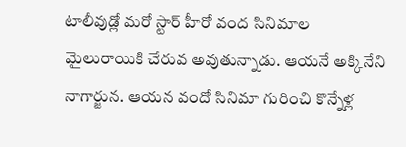టాలీవుడ్లో మరో స్టార్ హీరో వంద సినిమాల మైలురాయికి చేరువ అవుతున్నాడు. ఆయనే అక్కినేని నాగార్జున. ఆయన వందో సినిమా గురించి కొన్నేళ్ల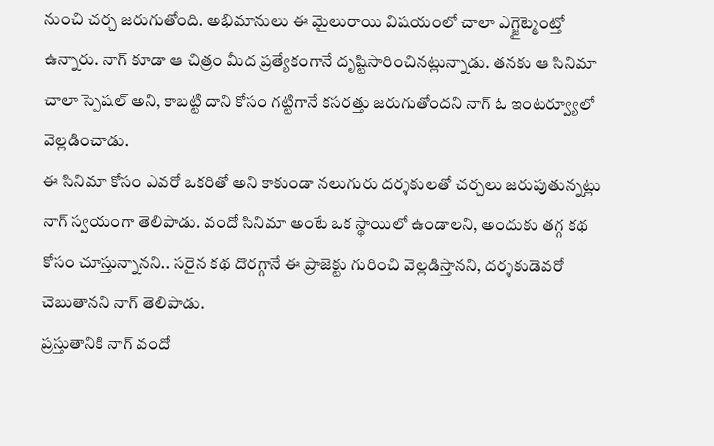నుంచి చర్చ జరుగుతోంది. అభిమానులు ఈ మైలురాయి విషయంలో చాలా ఎగ్జైట్మెంట్తో ఉన్నారు. నాగ్ కూడా ఆ చిత్రం మీద ప్రత్యేకంగానే దృష్టిసారించినట్లున్నాడు. తనకు ఆ సినిమా చాలా స్పెషల్ అని, కాబట్టి దాని కోసం గట్టిగానే కసరత్తు జరుగుతోందని నాగ్ ఓ ఇంటర్వ్యూలో వెల్లడించాడు.
ఈ సినిమా కోసం ఎవరో ఒకరితో అని కాకుండా నలుగురు దర్శకులతో చర్చలు జరుపుతున్నట్లు నాగ్ స్వయంగా తెలిపాడు. వందో సినిమా అంటే ఒక స్థాయిలో ఉండాలని, అందుకు తగ్గ కథ కోసం చూస్తున్నానని.. సరైన కథ దొరగ్గానే ఈ ప్రాజెక్టు గురించి వెల్లడిస్తానని, దర్శకుడెవరో చెబుతానని నాగ్ తెలిపాడు.
ప్రస్తుతానికి నాగ్ వందో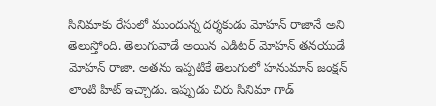సినిమాకు రేసులో ముందున్న దర్శకుడు మోహన్ రాజానే అని తెలుస్తోంది. తెలుగువాడే అయిన ఎడిటర్ మోహన్ తనయుడే మోహన్ రాజా. అతను ఇప్పటికే తెలుగులో హనుమాన్ జంక్షన్ లాంటి హిట్ ఇచ్చాడు. ఇప్పుడు చిరు సినిమా గాడ్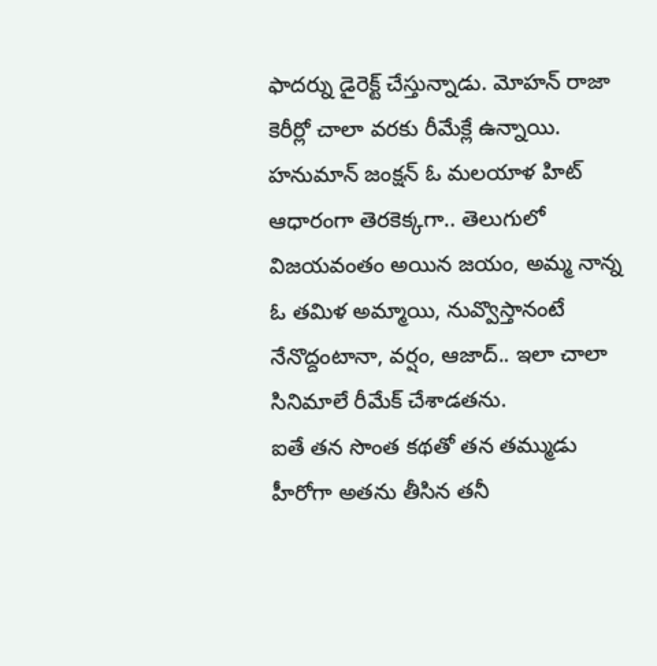ఫాదర్ను డైరెక్ట్ చేస్తున్నాడు. మోహన్ రాజా కెరీర్లో చాలా వరకు రీమేక్లే ఉన్నాయి. హనుమాన్ జంక్షన్ ఓ మలయాళ హిట్ ఆధారంగా తెరకెక్కగా.. తెలుగులో విజయవంతం అయిన జయం, అమ్మ నాన్న ఓ తమిళ అమ్మాయి, నువ్వొస్తానంటే నేనొద్దంటానా, వర్షం, ఆజాద్.. ఇలా చాలా సినిమాలే రీమేక్ చేశాడతను.
ఐతే తన సొంత కథతో తన తమ్ముడు హీరోగా అతను తీసిన తనీ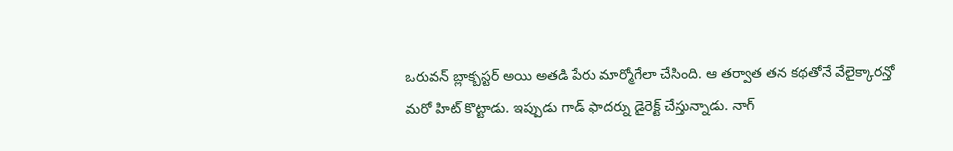ఒరువన్ బ్లాక్బస్టర్ అయి అతడి పేరు మార్మోగేలా చేసింది. ఆ తర్వాత తన కథతోనే వేలైక్కారన్తో మరో హిట్ కొట్టాడు. ఇప్పుడు గాడ్ ఫాదర్ను డైరెక్ట్ చేస్తున్నాడు. నాగ్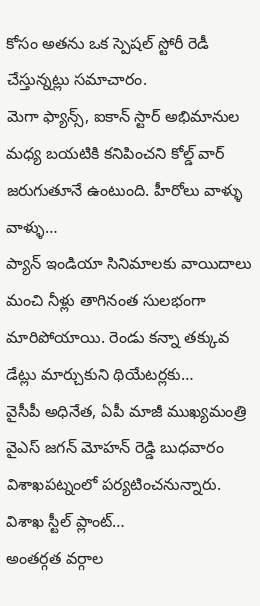కోసం అతను ఒక స్పెషల్ స్టోరీ రెడీ చేస్తున్నట్లు సమాచారం.
మెగా ఫ్యాన్స్, ఐకాన్ స్టార్ అభిమానుల మధ్య బయటికి కనిపించని కోల్డ్ వార్ జరుగుతూనే ఉంటుంది. హీరోలు వాళ్ళు వాళ్ళు…
ప్యాన్ ఇండియా సినిమాలకు వాయిదాలు మంచి నీళ్లు తాగినంత సులభంగా మారిపోయాయి. రెండు కన్నా తక్కువ డేట్లు మార్చుకుని థియేటర్లకు…
వైసీపీ అధినేత, ఏపీ మాజీ ముఖ్యమంత్రి వైఎస్ జగన్ మోహన్ రెడ్డి బుధవారం విశాఖపట్నంలో పర్యటించనున్నారు. విశాఖ స్టీల్ ప్లాంట్…
అంతర్గత వర్గాల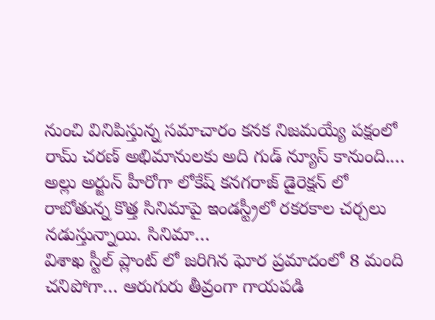నుంచి వినిపిస్తున్న సమాచారం కనక నిజమయ్యే పక్షంలో రామ్ చరణ్ అభిమానులకు అది గుడ్ న్యూస్ కానుంది.…
అల్లు అర్జున్ హీరోగా లోకేష్ కనగరాజ్ డైరెక్షన్ లో రాబోతున్న కొత్త సినిమాపై ఇండస్ట్రీలో రకరకాల చర్చలు నడుస్తున్నాయి. సినిమా…
విశాఖ స్టీల్ ప్లాంట్ లో జరిగిన ఘోర ప్రమాదంలో 8 మంది చనిపోగా… ఆరుగురు తీవ్రంగా గాయపడి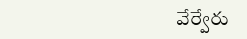వేర్వేరు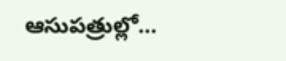ఆసుపత్రుల్లో…